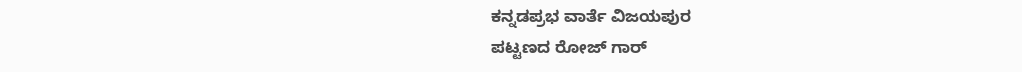ಕನ್ನಡಪ್ರಭ ವಾರ್ತೆ ವಿಜಯಪುರ
ಪಟ್ಟಣದ ರೋಜ್ ಗಾರ್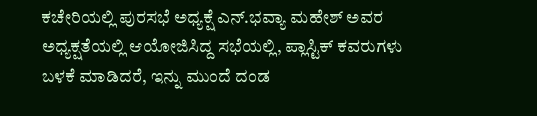ಕಚೇರಿಯಲ್ಲಿ ಪುರಸಭೆ ಅಧ್ಯಕ್ಷೆ ಎನ್.ಭವ್ಯಾ ಮಹೇಶ್ ಅವರ ಅಧ್ಯಕ್ಷತೆಯಲ್ಲಿ ಆಯೋಜಿಸಿದ್ದ ಸಭೆಯಲ್ಲಿ, ಪ್ಲಾಸ್ಟಿಕ್ ಕವರುಗಳು ಬಳಕೆ ಮಾಡಿದರೆ, ಇನ್ನು ಮುಂದೆ ದಂಡ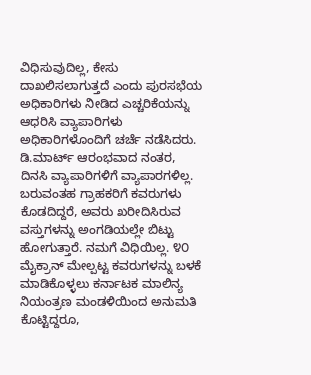ವಿಧಿಸುವುದಿಲ್ಲ, ಕೇಸು ದಾಖಲಿಸಲಾಗುತ್ತದೆ ಎಂದು ಪುರಸಭೆಯ ಅಧಿಕಾರಿಗಳು ನೀಡಿದ ಎಚ್ಚರಿಕೆಯನ್ನು ಆಧರಿಸಿ ವ್ಯಾಪಾರಿಗಳು ಅಧಿಕಾರಿಗಳೊಂದಿಗೆ ಚರ್ಚೆ ನಡೆಸಿದರು.
ಡಿ.ಮಾರ್ಟ್ ಆರಂಭವಾದ ನಂತರ, ದಿನಸಿ ವ್ಯಾಪಾರಿಗಳಿಗೆ ವ್ಯಾಪಾರಗಳಿಲ್ಲ. ಬರುವಂತಹ ಗ್ರಾಹಕರಿಗೆ ಕವರುಗಳು ಕೊಡದಿದ್ದರೆ, ಅವರು ಖರೀದಿಸಿರುವ ವಸ್ತುಗಳನ್ನು ಅಂಗಡಿಯಲ್ಲೇ ಬಿಟ್ಟು ಹೋಗುತ್ತಾರೆ. ನಮಗೆ ವಿಧಿಯಿಲ್ಲ. ೪೦ ಮೈಕ್ರಾನ್ ಮೇಲ್ಪಟ್ಟ ಕವರುಗಳನ್ನು ಬಳಕೆ ಮಾಡಿಕೊಳ್ಳಲು ಕರ್ನಾಟಕ ಮಾಲಿನ್ಯ ನಿಯಂತ್ರಣ ಮಂಡಳಿಯಿಂದ ಅನುಮತಿ ಕೊಟ್ಟಿದ್ದರೂ,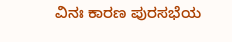ವಿನಃ ಕಾರಣ ಪುರಸಭೆಯ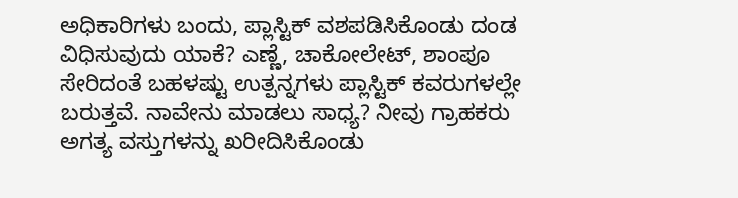ಅಧಿಕಾರಿಗಳು ಬಂದು, ಪ್ಲಾಸ್ಟಿಕ್ ವಶಪಡಿಸಿಕೊಂಡು ದಂಡ ವಿಧಿಸುವುದು ಯಾಕೆ? ಎಣ್ಣೆ, ಚಾಕೋಲೇಟ್, ಶಾಂಪೂ ಸೇರಿದಂತೆ ಬಹಳಷ್ಟು ಉತ್ಪನ್ನಗಳು ಪ್ಲಾಸ್ಟಿಕ್ ಕವರುಗಳಲ್ಲೇ ಬರುತ್ತವೆ. ನಾವೇನು ಮಾಡಲು ಸಾಧ್ಯ? ನೀವು ಗ್ರಾಹಕರು ಅಗತ್ಯ ವಸ್ತುಗಳನ್ನು ಖರೀದಿಸಿಕೊಂಡು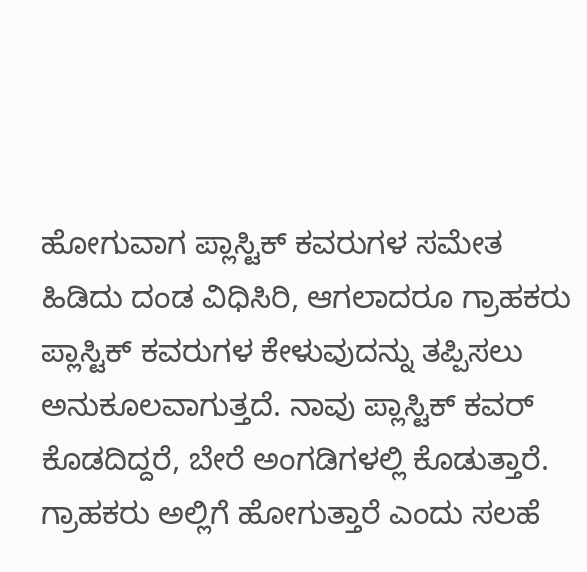ಹೋಗುವಾಗ ಪ್ಲಾಸ್ಟಿಕ್ ಕವರುಗಳ ಸಮೇತ ಹಿಡಿದು ದಂಡ ವಿಧಿಸಿರಿ, ಆಗಲಾದರೂ ಗ್ರಾಹಕರು ಪ್ಲಾಸ್ಟಿಕ್ ಕವರುಗಳ ಕೇಳುವುದನ್ನು ತಪ್ಪಿಸಲು ಅನುಕೂಲವಾಗುತ್ತದೆ. ನಾವು ಪ್ಲಾಸ್ಟಿಕ್ ಕವರ್ ಕೊಡದಿದ್ದರೆ, ಬೇರೆ ಅಂಗಡಿಗಳಲ್ಲಿ ಕೊಡುತ್ತಾರೆ. ಗ್ರಾಹಕರು ಅಲ್ಲಿಗೆ ಹೋಗುತ್ತಾರೆ ಎಂದು ಸಲಹೆ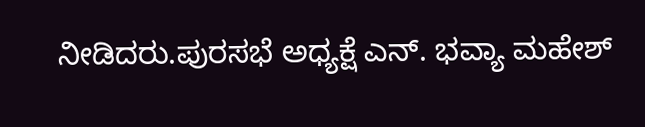ನೀಡಿದರು.ಪುರಸಭೆ ಅಧ್ಯಕ್ಷೆ ಎನ್. ಭವ್ಯಾ ಮಹೇಶ್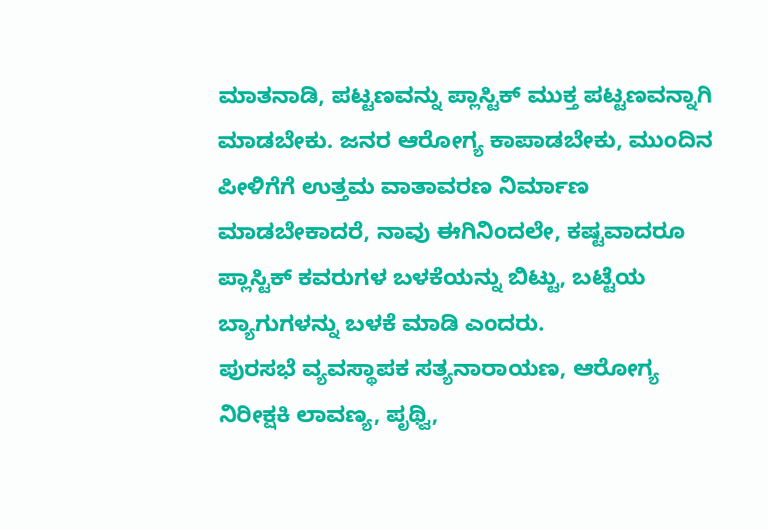ಮಾತನಾಡಿ, ಪಟ್ಟಣವನ್ನು ಪ್ಲಾಸ್ಟಿಕ್ ಮುಕ್ತ ಪಟ್ಟಣವನ್ನಾಗಿ ಮಾಡಬೇಕು. ಜನರ ಆರೋಗ್ಯ ಕಾಪಾಡಬೇಕು, ಮುಂದಿನ ಪೀಳಿಗೆಗೆ ಉತ್ತಮ ವಾತಾವರಣ ನಿರ್ಮಾಣ ಮಾಡಬೇಕಾದರೆ, ನಾವು ಈಗಿನಿಂದಲೇ, ಕಷ್ಟವಾದರೂ ಪ್ಲಾಸ್ಟಿಕ್ ಕವರುಗಳ ಬಳಕೆಯನ್ನು ಬಿಟ್ಟು, ಬಟ್ಟೆಯ ಬ್ಯಾಗುಗಳನ್ನು ಬಳಕೆ ಮಾಡಿ ಎಂದರು.
ಪುರಸಭೆ ವ್ಯವಸ್ಥಾಪಕ ಸತ್ಯನಾರಾಯಣ, ಆರೋಗ್ಯ ನಿರೀಕ್ಷಕಿ ಲಾವಣ್ಯ, ಪೃಥ್ವಿ,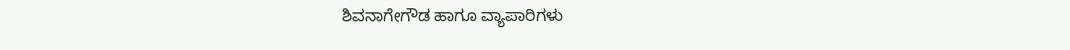ಶಿವನಾಗೇಗೌಡ ಹಾಗೂ ವ್ಯಾಪಾರಿಗಳು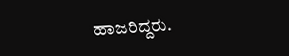ಹಾಜರಿದ್ದರು.